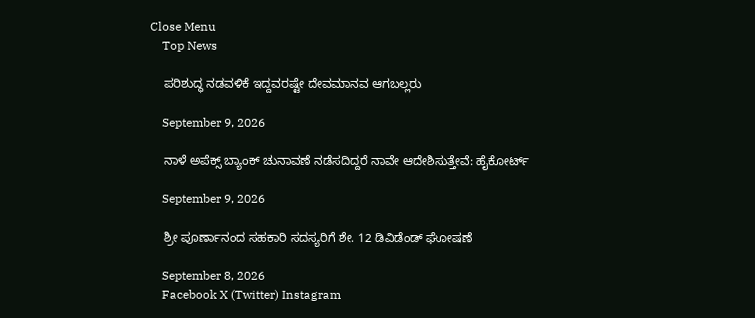Close Menu
    Top News

    ಪರಿಶುದ್ಧ ನಡವಳಿಕೆ ಇದ್ದವರಷ್ಟೇ ದೇವಮಾನವ ಆಗಬಲ್ಲರು

    September 9, 2026

    ನಾಳೆ ಅಪೆಕ್ಸ್‌ ಬ್ಯಾಂಕ್ ಚುನಾವಣೆ ನಡೆಸದಿದ್ದರೆ ನಾವೇ ಆದೇಶಿಸುತ್ತೇವೆ: ಹೈಕೋರ್ಟ್

    September 9, 2026

    ಶ್ರೀ ಪೂರ್ಣಾನಂದ ಸಹಕಾರಿ ಸದಸ್ಯರಿಗೆ ಶೇ. 12 ಡಿವಿಡೆಂಡ್ ಘೋಷಣೆ

    September 8, 2026
    Facebook X (Twitter) Instagram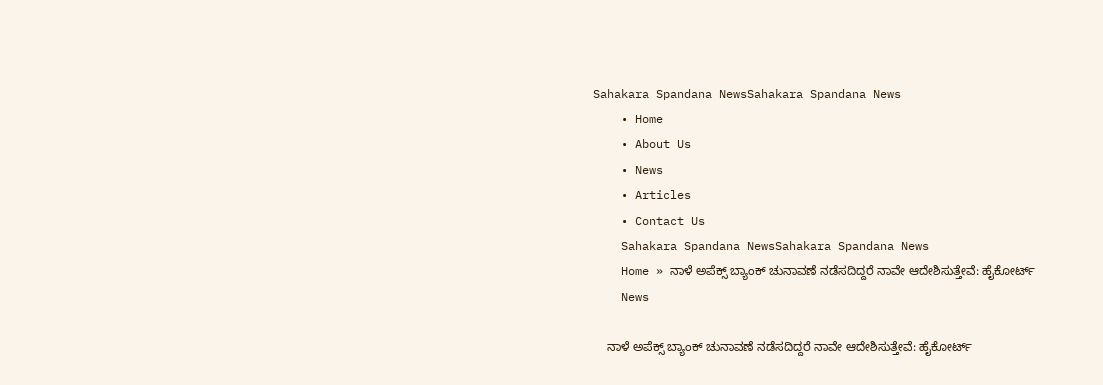Sahakara Spandana NewsSahakara Spandana News
    • Home
    • About Us
    • News
    • Articles
    • Contact Us
    Sahakara Spandana NewsSahakara Spandana News
    Home » ನಾಳೆ ಅಪೆಕ್ಸ್‌ ಬ್ಯಾಂಕ್ ಚುನಾವಣೆ ನಡೆಸದಿದ್ದರೆ ನಾವೇ ಆದೇಶಿಸುತ್ತೇವೆ: ಹೈಕೋರ್ಟ್
    News

    ನಾಳೆ ಅಪೆಕ್ಸ್‌ ಬ್ಯಾಂಕ್ ಚುನಾವಣೆ ನಡೆಸದಿದ್ದರೆ ನಾವೇ ಆದೇಶಿಸುತ್ತೇವೆ: ಹೈಕೋರ್ಟ್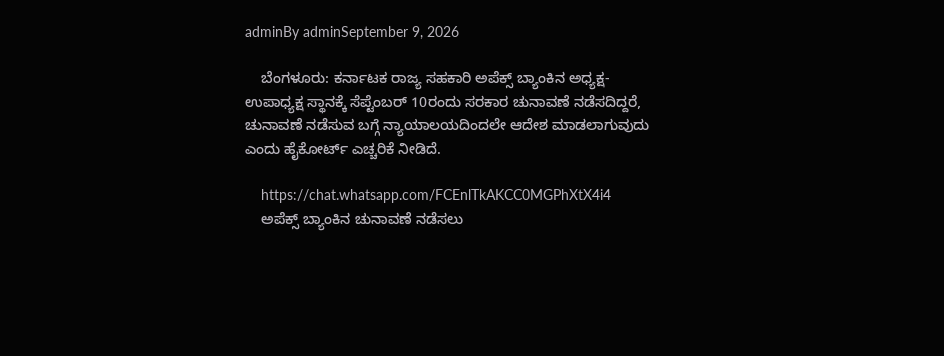adminBy adminSeptember 9, 2026

    ಬೆಂಗಳೂರು: ಕರ್ನಾಟಕ ರಾಜ್ಯ ಸಹಕಾರಿ ಅಪೆಕ್ಸ್ ಬ್ಯಾಂಕಿನ ಅಧ್ಯಕ್ಷ-ಉಪಾಧ್ಯಕ್ಷ ಸ್ಥಾನಕ್ಕೆ ಸೆಪ್ಟೆಂಬರ್‌ 10ರಂದು ಸರಕಾರ ಚುನಾವಣೆ ನಡೆಸದಿದ್ದರೆ, ಚುನಾವಣೆ ನಡೆಸುವ ಬಗ್ಗೆ ನ್ಯಾಯಾಲಯದಿಂದಲೇ ಆದೇಶ ಮಾಡಲಾಗುವುದು ಎಂದು ಹೈಕೋರ್ಟ್ ಎಚ್ಚರಿಕೆ ನೀಡಿದೆ.

    https://chat.whatsapp.com/FCEnlTkAKCC0MGPhXtX4i4
    ಅಪೆಕ್ಸ್ ಬ್ಯಾಂಕಿನ ಚುನಾವಣೆ ನಡೆಸಲು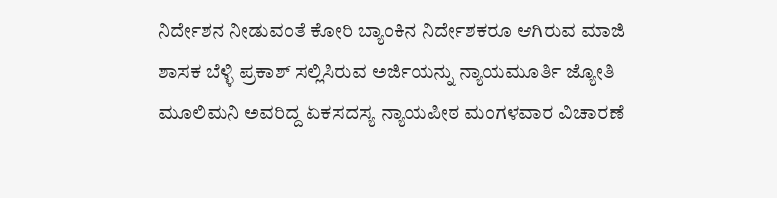ನಿರ್ದೇಶನ ನೀಡುವಂತೆ ಕೋರಿ ಬ್ಯಾಂಕಿನ ನಿರ್ದೇಶಕರೂ ಆಗಿರುವ ಮಾಜಿ ಶಾಸಕ ಬೆಳ್ಳಿ ಪ್ರಕಾಶ್ ಸಲ್ಲಿಸಿರುವ ಅರ್ಜಿಯನ್ನು ನ್ಯಾಯಮೂರ್ತಿ ಜ್ಯೋತಿ ಮೂಲಿಮನಿ ಅವರಿದ್ದ ಏಕಸದಸ್ಯ ನ್ಯಾಯಪೀಠ ಮಂಗಳವಾರ ವಿಚಾರಣೆ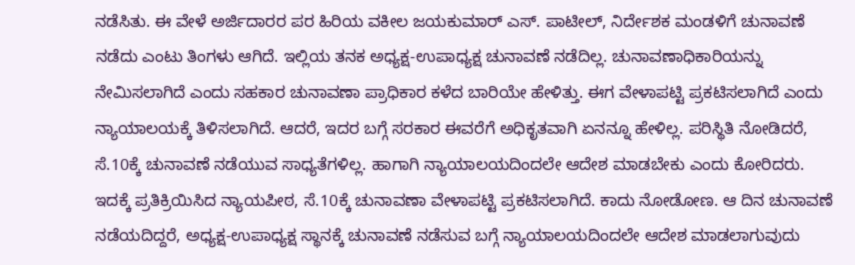ನಡೆಸಿತು. ಈ ವೇಳೆ ಅರ್ಜಿದಾರರ ಪರ ಹಿರಿಯ ವಕೀಲ ಜಯಕುಮಾರ್ ಎಸ್. ಪಾಟೀಲ್, ನಿರ್ದೇಶಕ ಮಂಡಳಿಗೆ ಚುನಾವಣೆ ನಡೆದು ಎಂಟು ತಿಂಗಳು ಆಗಿದೆ. ಇಲ್ಲಿಯ ತನಕ ಅಧ್ಯಕ್ಷ-ಉಪಾಧ್ಯಕ್ಷ ಚುನಾವಣೆ ನಡೆದಿಲ್ಲ. ಚುನಾವಣಾಧಿಕಾರಿಯನ್ನು ನೇಮಿಸಲಾಗಿದೆ ಎಂದು ಸಹಕಾರ ಚುನಾವಣಾ ಪ್ರಾಧಿಕಾರ ಕಳೆದ ಬಾರಿಯೇ ಹೇಳಿತ್ತು. ಈಗ ವೇಳಾಪಟ್ಟಿ ಪ್ರಕಟಿಸಲಾಗಿದೆ ಎಂದು ನ್ಯಾಯಾಲಯಕ್ಕೆ ತಿಳಿಸಲಾಗಿದೆ. ಆದರೆ, ಇದರ ಬಗ್ಗೆ ಸರಕಾರ ಈವರೆಗೆ ಅಧಿಕೃತವಾಗಿ ಏನನ್ನೂ ಹೇಳಿಲ್ಲ. ಪರಿಸ್ಥಿತಿ ನೋಡಿದರೆ, ಸೆ.10ಕ್ಕೆ ಚುನಾವಣೆ ನಡೆಯುವ ಸಾಧ್ಯತೆಗಳಿಲ್ಲ. ಹಾಗಾಗಿ ನ್ಯಾಯಾಲಯದಿಂದಲೇ ಆದೇಶ ಮಾಡಬೇಕು ಎಂದು ಕೋರಿದರು. ಇದಕ್ಕೆ ಪ್ರತಿಕ್ರಿಯಿಸಿದ ನ್ಯಾಯಪೀಠ, ಸೆ.10ಕ್ಕೆ ಚುನಾವಣಾ ವೇಳಾಪಟ್ಟಿ ಪ್ರಕಟಿಸಲಾಗಿದೆ. ಕಾದು ನೋಡೋಣ. ಆ ದಿನ ಚುನಾವಣೆ ನಡೆಯದಿದ್ದರೆ, ಅಧ್ಯಕ್ಷ-ಉಪಾಧ್ಯಕ್ಷ ಸ್ಥಾನಕ್ಕೆ ಚುನಾವಣೆ ನಡೆಸುವ ಬಗ್ಗೆ ನ್ಯಾಯಾಲಯದಿಂದಲೇ ಆದೇಶ ಮಾಡಲಾಗುವುದು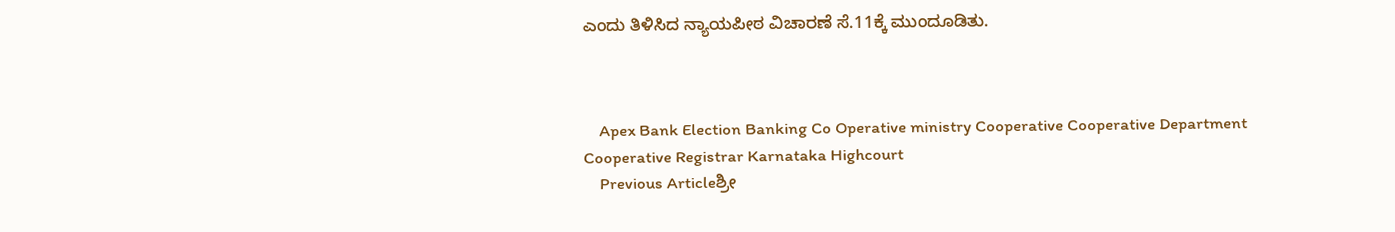ಎಂದು ತಿಳಿಸಿದ ನ್ಯಾಯಪೀಠ ವಿಚಾರಣೆ ಸೆ.11ಕ್ಕೆ ಮುಂದೂಡಿತು.



    Apex Bank Election Banking Co Operative ministry Cooperative Cooperative Department Cooperative Registrar Karnataka Highcourt
    Previous Articleಶ್ರೀ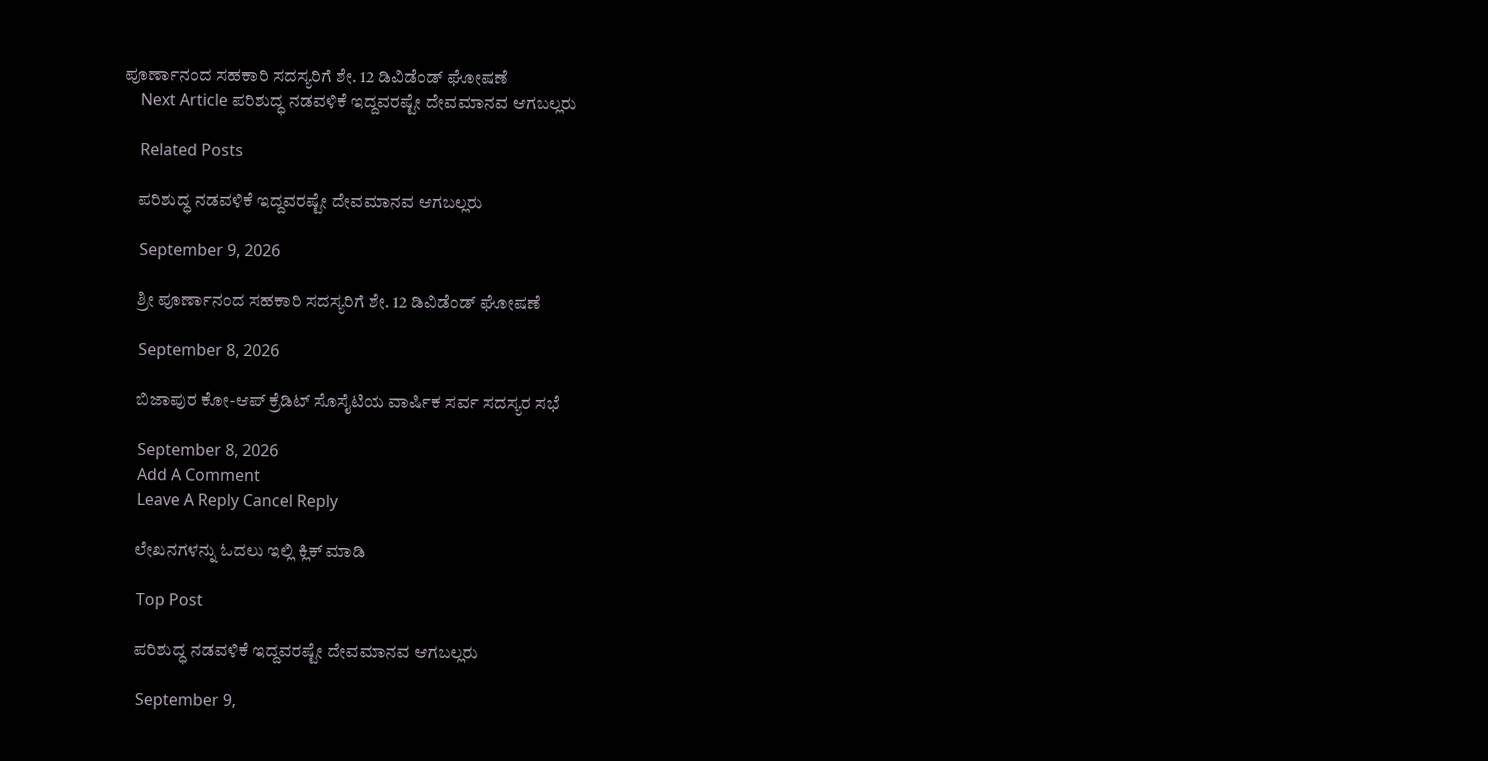ಪೂರ್ಣಾನಂದ ಸಹಕಾರಿ ಸದಸ್ಯರಿಗೆ ಶೇ. 12 ಡಿವಿಡೆಂಡ್ ಘೋಷಣೆ
    Next Article ಪರಿಶುದ್ಧ ನಡವಳಿಕೆ ಇದ್ದವರಷ್ಟೇ ದೇವಮಾನವ ಆಗಬಲ್ಲರು

    Related Posts

    ಪರಿಶುದ್ಧ ನಡವಳಿಕೆ ಇದ್ದವರಷ್ಟೇ ದೇವಮಾನವ ಆಗಬಲ್ಲರು

    September 9, 2026

    ಶ್ರೀ ಪೂರ್ಣಾನಂದ ಸಹಕಾರಿ ಸದಸ್ಯರಿಗೆ ಶೇ. 12 ಡಿವಿಡೆಂಡ್ ಘೋಷಣೆ

    September 8, 2026

    ಬಿಜಾಪುರ ಕೋ-ಆಪ್‌ ಕ್ರೆಡಿಟ್ ಸೊಸೈಟಿಯ ವಾರ್ಷಿಕ ಸರ್ವ ಸದಸ್ಯರ ಸಭೆ

    September 8, 2026
    Add A Comment
    Leave A Reply Cancel Reply

    ಲೇಖನಗಳನ್ನು ಓದಲು ಇಲ್ಲಿ ಕ್ಲಿಕ್ ಮಾಡಿ

    Top Post

    ಪರಿಶುದ್ಧ ನಡವಳಿಕೆ ಇದ್ದವರಷ್ಟೇ ದೇವಮಾನವ ಆಗಬಲ್ಲರು

    September 9,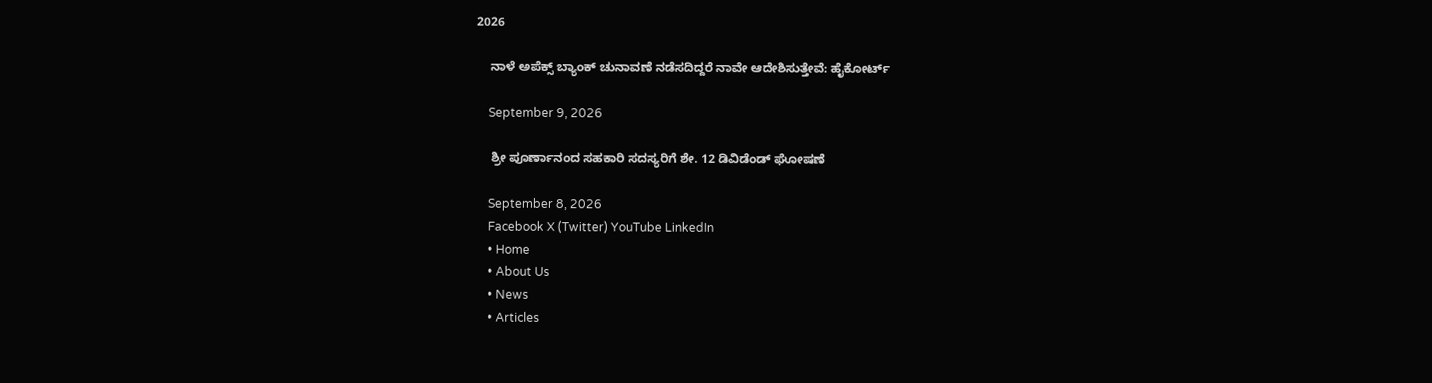2026

    ನಾಳೆ ಅಪೆಕ್ಸ್‌ ಬ್ಯಾಂಕ್ ಚುನಾವಣೆ ನಡೆಸದಿದ್ದರೆ ನಾವೇ ಆದೇಶಿಸುತ್ತೇವೆ: ಹೈಕೋರ್ಟ್

    September 9, 2026

    ಶ್ರೀ ಪೂರ್ಣಾನಂದ ಸಹಕಾರಿ ಸದಸ್ಯರಿಗೆ ಶೇ. 12 ಡಿವಿಡೆಂಡ್ ಘೋಷಣೆ

    September 8, 2026
    Facebook X (Twitter) YouTube LinkedIn
    • Home
    • About Us
    • News
    • Articles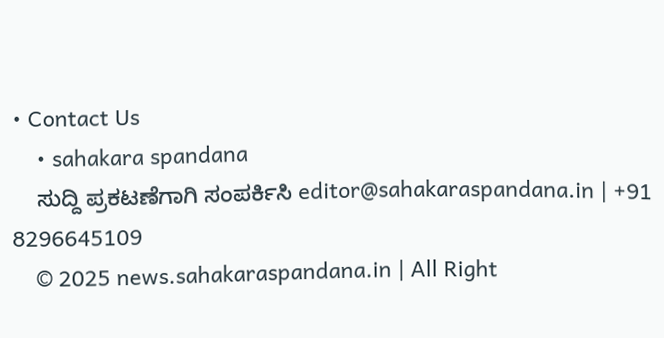• Contact Us
    • sahakara spandana
    ಸುದ್ದಿ ಪ್ರಕಟಣೆಗಾಗಿ ಸಂಪರ್ಕಿಸಿ editor@sahakaraspandana.in | +91 8296645109
    © 2025 news.sahakaraspandana.in | All Right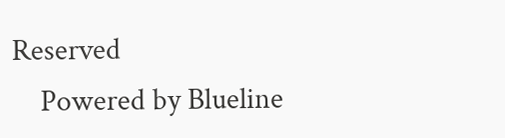Reserved
    Powered by Blueline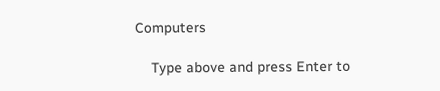Computers

    Type above and press Enter to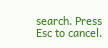search. Press Esc to cancel.